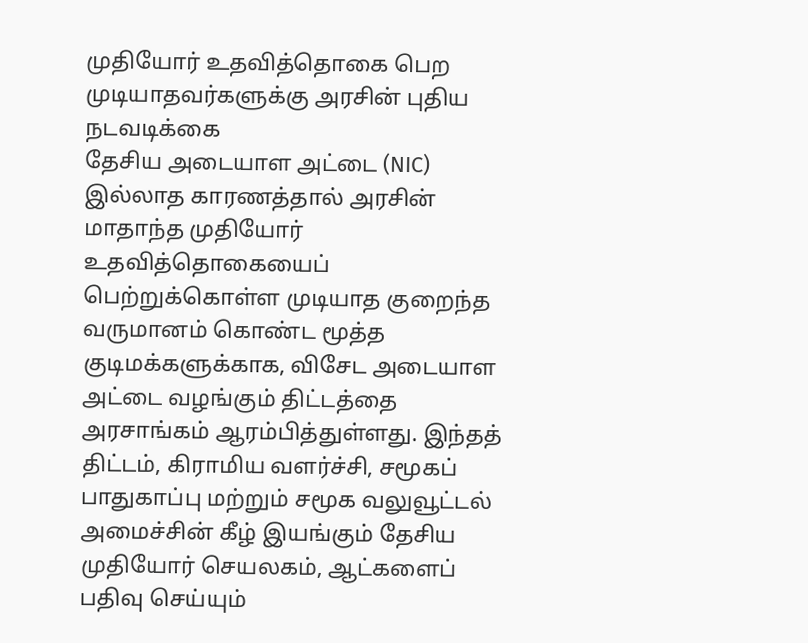முதியோர் உதவித்தொகை பெற முடியாதவர்களுக்கு அரசின் புதிய நடவடிக்கை
தேசிய அடையாள அட்டை (NIC) இல்லாத காரணத்தால் அரசின் மாதாந்த முதியோர் உதவித்தொகையைப் பெற்றுக்கொள்ள முடியாத குறைந்த வருமானம் கொண்ட மூத்த குடிமக்களுக்காக, விசேட அடையாள அட்டை வழங்கும் திட்டத்தை அரசாங்கம் ஆரம்பித்துள்ளது. இந்தத் திட்டம், கிராமிய வளர்ச்சி, சமூகப் பாதுகாப்பு மற்றும் சமூக வலுவூட்டல் அமைச்சின் கீழ் இயங்கும் தேசிய முதியோர் செயலகம், ஆட்களைப் பதிவு செய்யும்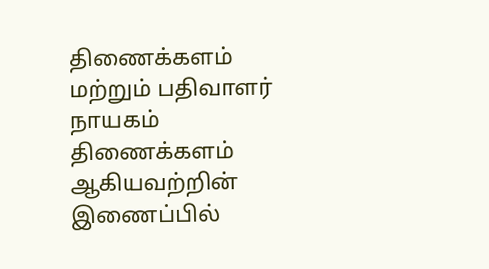திணைக்களம் மற்றும் பதிவாளர் நாயகம் திணைக்களம் ஆகியவற்றின் இணைப்பில்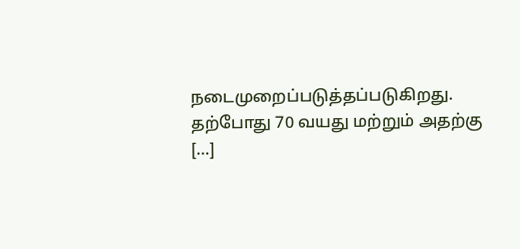நடைமுறைப்படுத்தப்படுகிறது. தற்போது 70 வயது மற்றும் அதற்கு […]